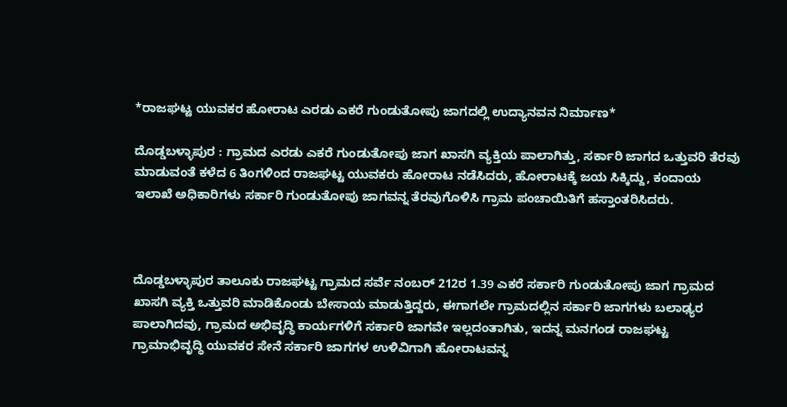*ರಾಜಘಟ್ಟ ಯುವಕರ ಹೋರಾಟ ಎರಡು ಎಕರೆ ಗುಂಡುತೋಪು ಜಾಗದಲ್ಲಿ ಉದ್ಯಾನವನ ನಿರ್ಮಾಣ*

ದೊಡ್ಡಬಳ್ಳಾಪುರ : ಗ್ರಾಮದ ಎರಡು ಎಕರೆ ಗುಂಡುತೋಪು ಜಾಗ ಖಾಸಗಿ ವ್ಯಕ್ತಿಯ ಪಾಲಾಗಿತ್ತು, ಸರ್ಕಾರಿ ಜಾಗದ ಒತ್ತುವರಿ ತೆರವು ಮಾಡುವಂತೆ ಕಳೆದ 6 ತಿಂಗಳಿಂದ ರಾಜಘಟ್ಟ ಯುವಕರು ಹೋರಾಟ ನಡೆಸಿದರು, ಹೋರಾಟಕ್ಕೆ ಜಯ ಸಿಕ್ಕಿದ್ದು, ಕಂದಾಯ ಇಲಾಖೆ ಅಧಿಕಾರಿಗಳು ಸರ್ಕಾರಿ ಗುಂಡುತೋಪು ಜಾಗವನ್ನ ತೆರವುಗೊಳಿಸಿ ಗ್ರಾಮ ಪಂಚಾಯಿತಿಗೆ ಹಸ್ತಾಂತರಿಸಿದರು.



ದೊಡ್ಡಬಳ್ಳಾಪುರ ತಾಲೂಕು ರಾಜಘಟ್ಟ ಗ್ರಾಮದ ಸರ್ವೆ ನಂಬರ್ 212ರ 1.39 ಎಕರೆ ಸರ್ಕಾರಿ ಗುಂಡುತೋಪು ಜಾಗ ಗ್ರಾಮದ ಖಾಸಗಿ ವ್ಯಕ್ತಿ ಒತ್ತುವರಿ ಮಾಡಿಕೊಂಡು ಬೇಸಾಯ ಮಾಡುತ್ತಿದ್ದರು, ಈಗಾಗಲೇ ಗ್ರಾಮದಲ್ಲಿನ ಸರ್ಕಾರಿ ಜಾಗಗಳು ಬಲಾಢ್ಯರ ಪಾಲಾಗಿದವು, ಗ್ರಾಮದ ಅಭಿವೃದ್ಧಿ ಕಾರ್ಯಗಳಿಗೆ ಸರ್ಕಾರಿ ಜಾಗವೇ ಇಲ್ಲದಂತಾಗಿತು, ಇದನ್ನ ಮನಗಂಡ ರಾಜಘಟ್ಟ ಗ್ರಾಮಾಭಿವೃದ್ಧಿ ಯುವಕರ ಸೇನೆ ಸರ್ಕಾರಿ ಜಾಗಗಳ ಉಳಿವಿಗಾಗಿ ಹೋರಾಟವನ್ನ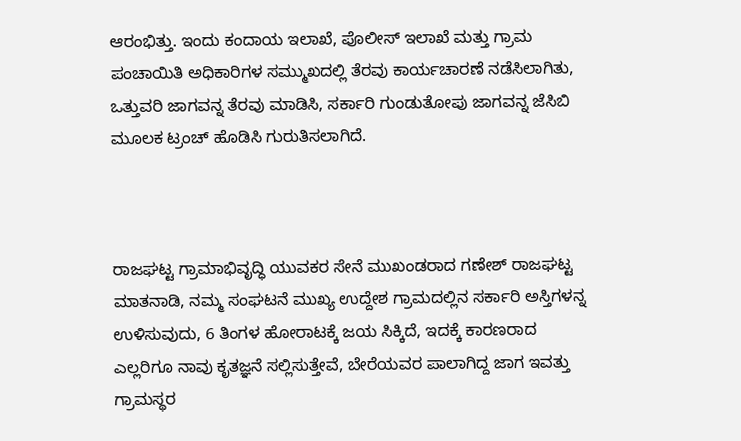ಆರಂಭಿತ್ತು. ಇಂದು ಕಂದಾಯ ಇಲಾಖೆ, ಪೊಲೀಸ್ ಇಲಾಖೆ ಮತ್ತು ಗ್ರಾಮ ಪಂಚಾಯಿತಿ ಅಧಿಕಾರಿಗಳ ಸಮ್ಮುಖದಲ್ಲಿ ತೆರವು ಕಾರ್ಯಚಾರಣೆ ನಡೆಸಿಲಾಗಿತು, ಒತ್ತುವರಿ ಜಾಗವನ್ನ ತೆರವು ಮಾಡಿಸಿ, ಸರ್ಕಾರಿ ಗುಂಡುತೋಪು ಜಾಗವನ್ನ ಜೆಸಿಬಿ ಮೂಲಕ ಟ್ರಂಚ್ ಹೊಡಿಸಿ ಗುರುತಿಸಲಾಗಿದೆ.



ರಾಜಘಟ್ಟ ಗ್ರಾಮಾಭಿವೃದ್ಧಿ ಯುವಕರ ಸೇನೆ ಮುಖಂಡರಾದ ಗಣೇಶ್ ರಾಜಘಟ್ಟ ಮಾತನಾಡಿ, ನಮ್ಮ ಸಂಘಟನೆ ಮುಖ್ಯ ಉದ್ದೇಶ ಗ್ರಾಮದಲ್ಲಿನ ಸರ್ಕಾರಿ ಅಸ್ತಿಗಳನ್ನ ಉಳಿಸುವುದು, 6 ತಿಂಗಳ ಹೋರಾಟಕ್ಕೆ ಜಯ ಸಿಕ್ಕಿದೆ, ಇದಕ್ಕೆ ಕಾರಣರಾದ ಎಲ್ಲರಿಗೂ ನಾವು ಕೃತಜ್ಞನೆ ಸಲ್ಲಿಸುತ್ತೇವೆ, ಬೇರೆಯವರ ಪಾಲಾಗಿದ್ದ ಜಾಗ ಇವತ್ತು ಗ್ರಾಮಸ್ಥರ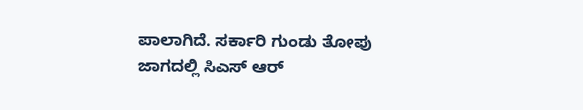ಪಾಲಾಗಿದೆ. ಸರ್ಕಾರಿ ಗುಂಡು ತೋಪು ಜಾಗದಲ್ಲಿ ಸಿಎಸ್ ಆರ್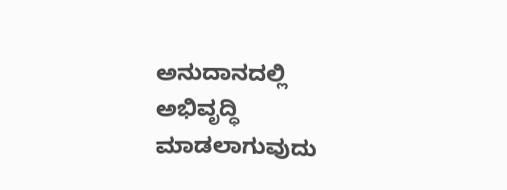ಅನುದಾನದಲ್ಲಿ ಅಭಿವೃದ್ಧಿ ಮಾಡಲಾಗುವುದು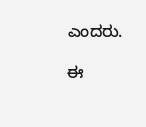ಎಂದರು.

ಈ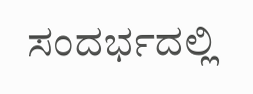ಸಂದರ್ಭದಲ್ಲಿ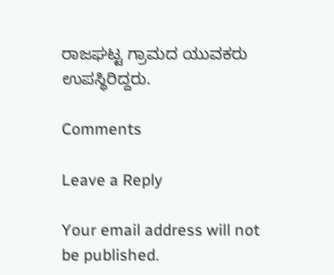ರಾಜಘಟ್ಟ ಗ್ರಾಮದ ಯುವಕರು ಉಪಸ್ಥಿರಿದ್ದರು.

Comments

Leave a Reply

Your email address will not be published.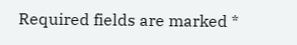Required fields are marked *